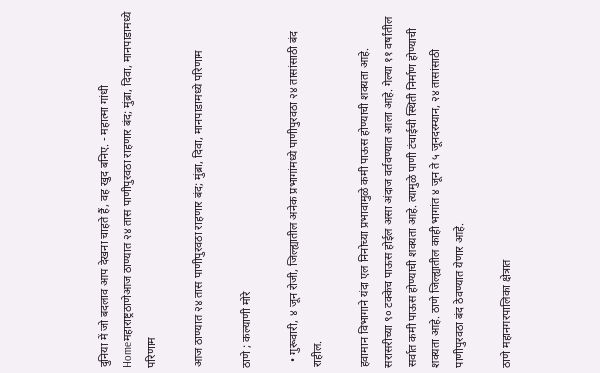दुनिया में जो बदलाव आप देखना चाहते हैं, वह खुद बनिए. - महात्मा गांधी
Homeमहाराष्ट्रठाणेआज ठाण्यात २४ तास पाणीपुरवठा राहणार बंद; मुंब्रा, दिवा, मानपाडामध्ये परिणाम

आज ठाण्यात २४ तास पाणीपुरवठा राहणार बंद; मुंब्रा, दिवा, मानपाडामध्ये परिणाम

ठाणे ; कल्याणी मोरे

  • गुरूवारी, ४ जून रोजी, जिल्ह्यातील अनेक प्रभागांमध्ये पाणीपुरवठा २४ तासांसाठी बंद राहील.

हवामान विभागाने यंदा एल निनोच्या प्रभावामुळे कमी पाऊस होण्याची शक्यता आहे. सरासरीच्या ९० टक्केच पाऊस होईल असा अंदाज वर्तवण्यात आला आहे. गेल्या ११ वर्षांतील सर्वात कमी पाऊस होण्याची शक्यता आहे. त्यामुळे पाणी टंचाईची स्थिती निर्माण होण्याची शक्यता आहे. ठाणे जिल्ह्यातील काही भागांत ४ जून ते ५ जूनदरम्यान, २४ तासांसाठी पाणीपुरवठा बंद ठेवण्यात येणार आहे.

ठाणे महानगरपालिका क्षेत्रात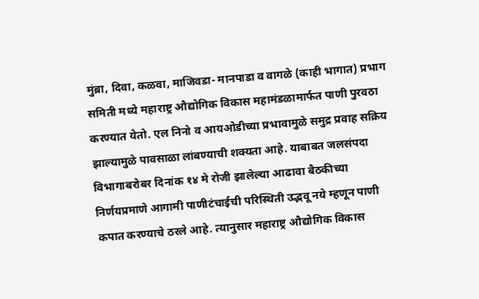मुंब्रा, दिवा, कळवा, माजिवडा- मानपाडा व वागळे (काही भागात) प्रभाग समिती मध्ये महाराष्ट्र औद्योगिक विकास महामंडळामार्फत पाणी पुरवठा करण्यात येतो. एल निनो व आयओडीच्या प्रभावामुळे समुद्र प्रवाह सक्रिय झाल्यामुळे पावसाळा लांबण्याची शक्यता आहे. याबाबत जलसंपदा विभागाबरोबर दिनांक १४ मे रोजी झालेल्या आढावा बैठकीच्या निर्णयप्रमाणे आगामी पाणीटंचाईची परिस्थ‍िती उद्भवू नये म्हणून पाणी कपात करण्याचे ठरले आहे. त्यानुसार महाराष्ट्र औद्योगिक विकास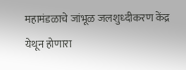महामंडळाचे जांभूळ जलशुध्दीकरण केंद्र येथून होणारा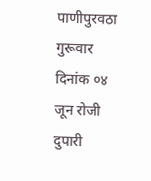पाणीपुरवठा गुरूवार दिनांक ०४ जून रोजी दुपारी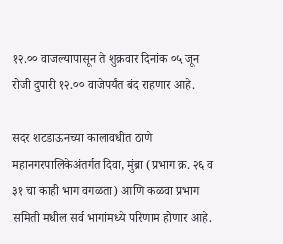१२.०० वाजल्यापासून ते शुक्रवार दिनांक ०५ जून रोजी दुपारी १२.०० वाजेपर्यंत बंद राहणार आहे.

सदर शटडाऊनच्या कालावधीत ठाणे महानगरपालिकेअंतर्गत दिवा, मुंब्रा (प्रभाग क्र. २६ व ३१ चा काही भाग वगळता) आणि कळवा प्रभाग समिती मधील सर्व भागांमध्ये परिणाम होणार आहे.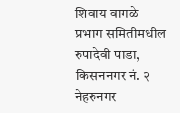शिवाय वागळे प्रभाग समितीमधील रुपादेवी पाडा, किसननगर नं. २ नेहरुनगर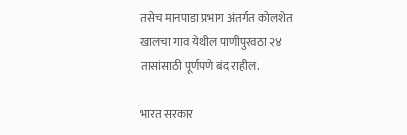तसेच मानपाडा प्रभाग अंतर्गत कोलशेत खालचा गाव येथील पाणीपुरवठा २४ तासांसाठी पूर्णपणे बंद राहील.

भारत सरकार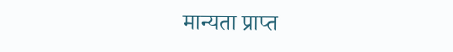मान्यता प्राप्त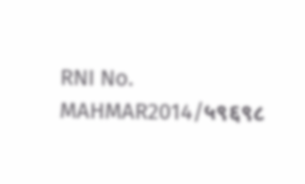RNI No.
MAHMAR2014/५९६९८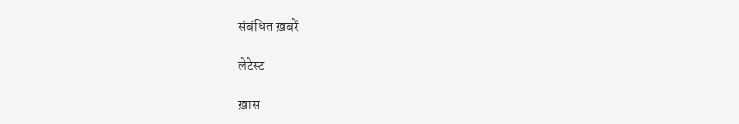संबंधित ख़बरें

लेटेस्ट

ख़ास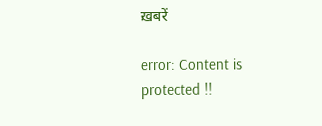ख़बरें

error: Content is protected !!